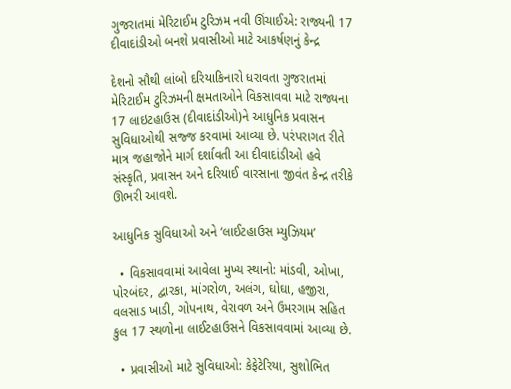ગુજરાતમાં મેરિટાઈમ ટુરિઝમ નવી ઊંચાઈએ: રાજ્યની 17 દીવાદાંડીઓ બનશે પ્રવાસીઓ માટે આકર્ષણનું કેન્દ્ર

દેશનો સૌથી લાંબો દરિયાકિનારો ધરાવતા ગુજરાતમાં મેરિટાઈમ ટુરિઝમની ક્ષમતાઓને વિકસાવવા માટે રાજ્યના 17 લાઇટહાઉસ (દીવાદાંડીઓ)ને આધુનિક પ્રવાસન સુવિધાઓથી સજ્જ કરવામાં આવ્યા છે. પરંપરાગત રીતે માત્ર જહાજોને માર્ગ દર્શાવતી આ દીવાદાંડીઓ હવે સંસ્કૃતિ, પ્રવાસન અને દરિયાઈ વારસાના જીવંત કેન્દ્ર તરીકે ઊભરી આવશે.

આધુનિક સુવિધાઓ અને ‘લાઈટહાઉસ મ્યુઝિયમ’

  • વિકસાવવામાં આવેલા મુખ્ય સ્થાનો: માંડવી, ઓખા, પોરબંદર, દ્વારકા, માંગરોળ, અલંગ, ઘોઘા, હજીરા, વલસાડ ખાડી, ગોપનાથ, વેરાવળ અને ઉમરગામ સહિત કુલ 17 સ્થળોના લાઈટહાઉસને વિકસાવવામાં આવ્યા છે.

  • પ્રવાસીઓ માટે સુવિધાઓ: કેફેટેરિયા, સુશોભિત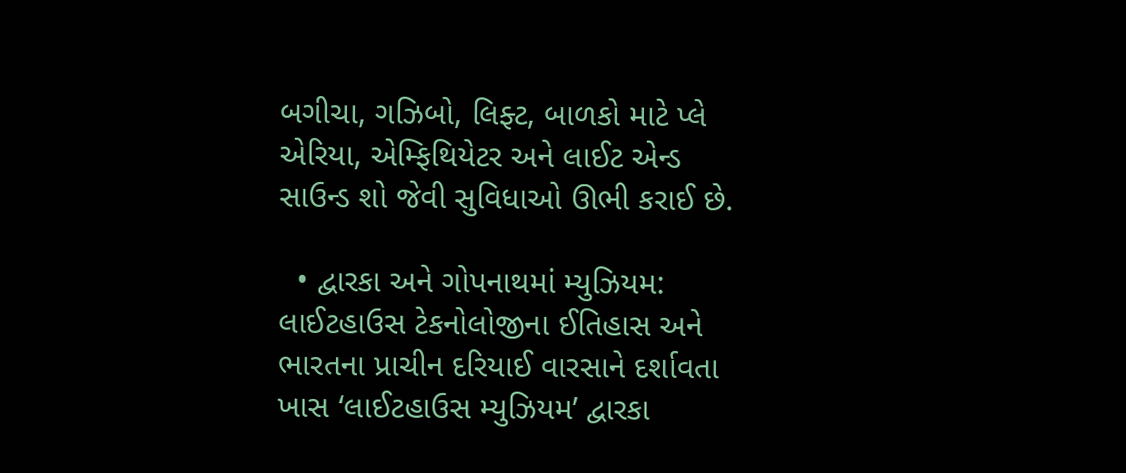બગીચા, ગઝિબો, લિફ્ટ, બાળકો માટે પ્લે એરિયા, એમ્ફિથિયેટર અને લાઈટ એન્ડ સાઉન્ડ શો જેવી સુવિધાઓ ઊભી કરાઈ છે.

  • દ્વારકા અને ગોપનાથમાં મ્યુઝિયમ: લાઈટહાઉસ ટેકનોલોજીના ઈતિહાસ અને ભારતના પ્રાચીન દરિયાઈ વારસાને દર્શાવતા ખાસ ‘લાઈટહાઉસ મ્યુઝિયમ’ દ્વારકા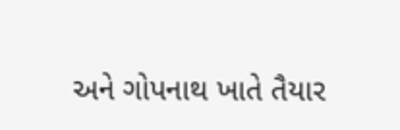અને ગોપનાથ ખાતે તૈયાર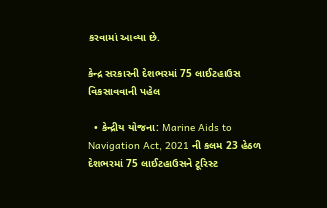કરવામાં આવ્યા છે.

કેન્દ્ર સરકારની દેશભરમાં 75 લાઈટહાઉસ વિકસાવવાની પહેલ

  • કેન્દ્રીય યોજના: Marine Aids to Navigation Act, 2021 ની કલમ 23 હેઠળ દેશભરમાં 75 લાઈટહાઉસને ટૂરિસ્ટ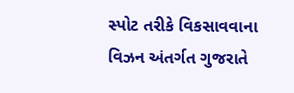સ્પોટ તરીકે વિકસાવવાના વિઝન અંતર્ગત ગુજરાતે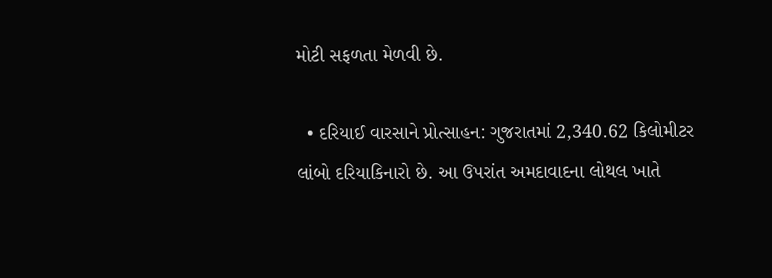મોટી સફળતા મેળવી છે.

  • દરિયાઈ વારસાને પ્રોત્સાહન: ગુજરાતમાં 2,340.62 કિલોમીટર લાંબો દરિયાકિનારો છે. આ ઉપરાંત અમદાવાદના લોથલ ખાતે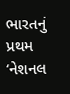ભારતનું પ્રથમ ‘નેશનલ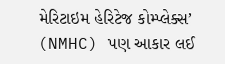મેરિટાઇમ હેરિટેજ કોમ્પ્લેક્સ’ (NMHC) પણ આકાર લઈ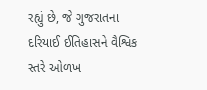રહ્યું છે, જે ગુજરાતના દરિયાઈ ઈતિહાસને વૈશ્વિક સ્તરે ઓળખ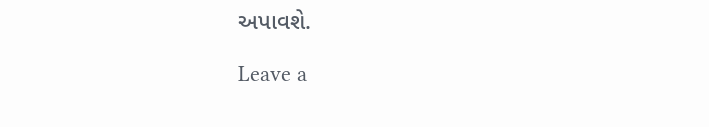અપાવશે.

Leave a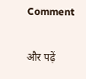Comment

और पढ़ें